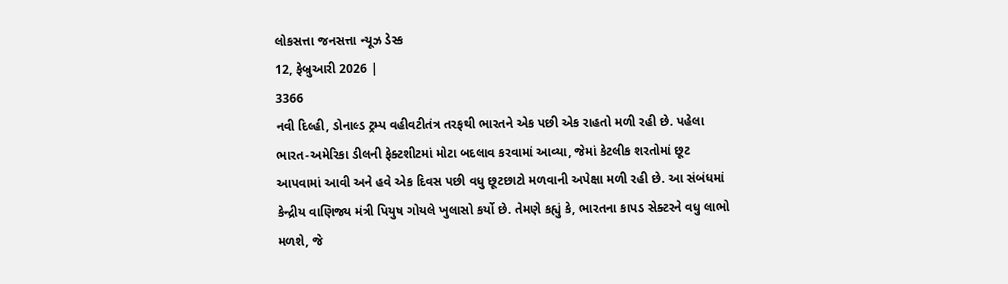લોકસત્તા જનસત્તા ન્યૂઝ ડેસ્ક
12, ફેબ્રુઆરી 2026 |
3366
નવી દિલ્હી, ડોનાલ્ડ ટ્રમ્પ વહીવટીતંત્ર તરફથી ભારતને એક પછી એક રાહતો મળી રહી છે. પહેલા ભારત-અમેરિકા ડીલની ફેક્ટશીટમાં મોટા બદલાવ કરવામાં આવ્યા, જેમાં કેટલીક શરતોમાં છૂટ આપવામાં આવી અને હવે એક દિવસ પછી વધુ છૂટછાટો મળવાની અપેક્ષા મળી રહી છે. આ સંબંધમાં કેન્દ્રીય વાણિજ્ય મંત્રી પિયુષ ગોયલે ખુલાસો કર્યો છે. તેમણે કહ્યું કે, ભારતના કાપડ સેક્ટરને વધુ લાભો મળશે, જે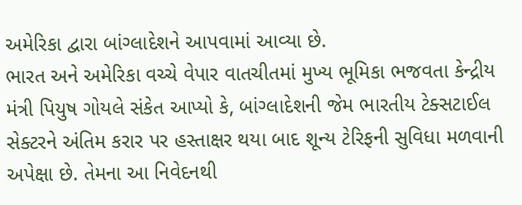અમેરિકા દ્વારા બાંગ્લાદેશને આપવામાં આવ્યા છે.
ભારત અને અમેરિકા વચ્ચે વેપાર વાતચીતમાં મુખ્ય ભૂમિકા ભજવતા કેન્દ્રીય મંત્રી પિયુષ ગોયલે સંકેત આપ્યો કે, બાંગ્લાદેશની જેમ ભારતીય ટેક્સટાઈલ સેક્ટરને અંતિમ કરાર પર હસ્તાક્ષર થયા બાદ શૂન્ય ટેરિફની સુવિધા મળવાની અપેક્ષા છે. તેમના આ નિવેદનથી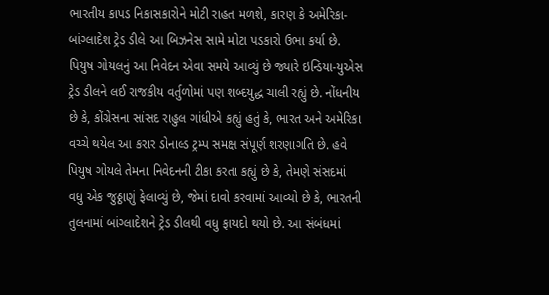ભારતીય કાપડ નિકાસકારોને મોટી રાહત મળશે, કારણ કે અમેરિકા-બાંગ્લાદેશ ટ્રેડ ડીલે આ બિઝનેસ સામે મોટા પડકારો ઉભા કર્યા છે.
પિયુષ ગોયલનું આ નિવેદન એવા સમયે આવ્યું છે જ્યારે ઇન્ડિયા-યુએસ ટ્રેડ ડીલને લઈ રાજકીય વર્તુળોમાં પણ શબ્દયુદ્ધ ચાલી રહ્યું છે. નોંધનીય છે કે, કોંગ્રેસના સાંસદ રાહુલ ગાંધીએ કહ્યું હતું કે, ભારત અને અમેરિકા વચ્ચે થયેલ આ કરાર ડોનાલ્ડ ટ્રમ્પ સમક્ષ સંપૂર્ણ શરણાગતિ છે. હવે પિયુષ ગોયલે તેમના નિવેદનની ટીકા કરતા કહ્યું છે કે, તેમણે સંસદમાં વધુ એક જુઠ્ઠાણું ફેલાવ્યું છે, જેમાં દાવો કરવામાં આવ્યો છે કે, ભારતની તુલનામાં બાંગ્લાદેશને ટ્રેડ ડીલથી વધુ ફાયદો થયો છે. આ સંબંધમાં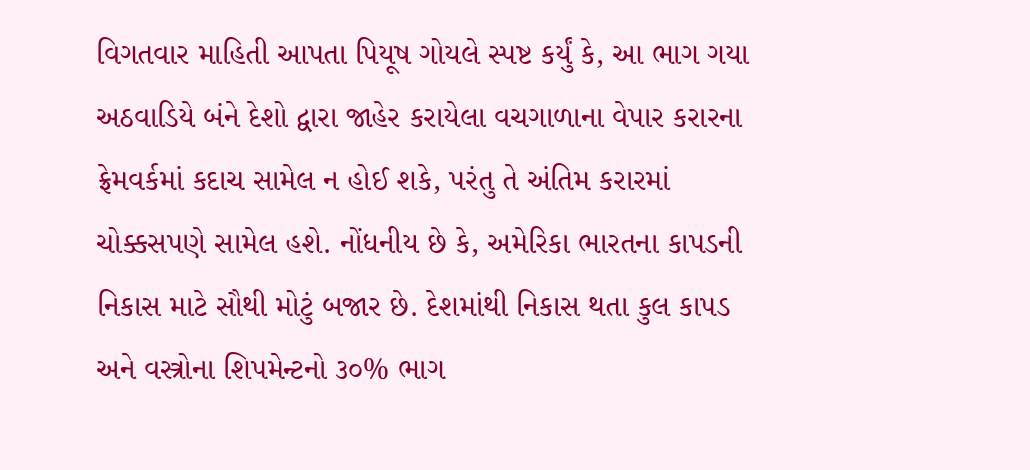વિગતવાર માહિતી આપતા પિયૂષ ગોયલે સ્પષ્ટ કર્યું કે, આ ભાગ ગયા અઠવાડિયે બંને દેશો દ્વારા જાહેર કરાયેલા વચગાળાના વેપાર કરારના ફ્રેમવર્કમાં કદાચ સામેલ ન હોઈ શકે, પરંતુ તે અંતિમ કરારમાં ચોક્કસપણે સામેલ હશે. નોંધનીય છે કે, અમેરિકા ભારતના કાપડની નિકાસ માટે સૌથી મોટું બજાર છે. દેશમાંથી નિકાસ થતા કુલ કાપડ અને વસ્ત્રોના શિપમેન્ટનો ૩૦% ભાગ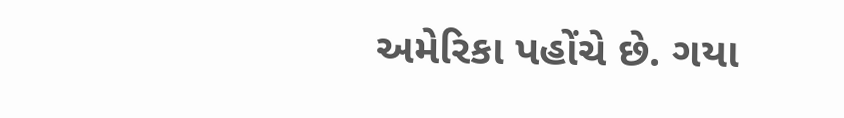અમેરિકા પહોંચે છે. ગયા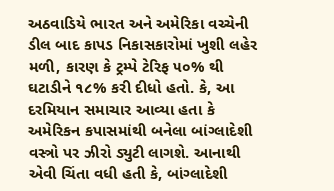અઠવાડિયે ભારત અને અમેરિકા વચ્ચેની ડીલ બાદ કાપડ નિકાસકારોમાં ખુશી લહેર મળી, કારણ કે ટ્રમ્પે ટેરિફ ૫૦% થી ઘટાડીને ૧૮% કરી દીધો હતો. કે, આ દરમિયાન સમાચાર આવ્યા હતા કે અમેરિકન કપાસમાંથી બનેલા બાંગ્લાદેશી વસ્ત્રો પર ઝીરો ડ્યુટી લાગશે. આનાથી એવી ચિંતા વધી હતી કે, બાંગ્લાદેશી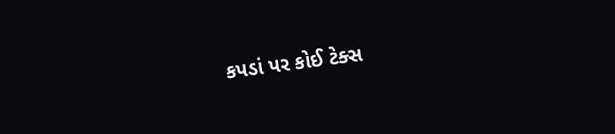કપડાં પર કોઈ ટેક્સ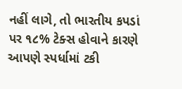નહીં લાગે, તો ભારતીય કપડાં પર ૧૮% ટેક્સ હોવાને કારણે આપણે સ્પર્ધામાં ટકી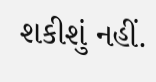શકીશું નહીં.